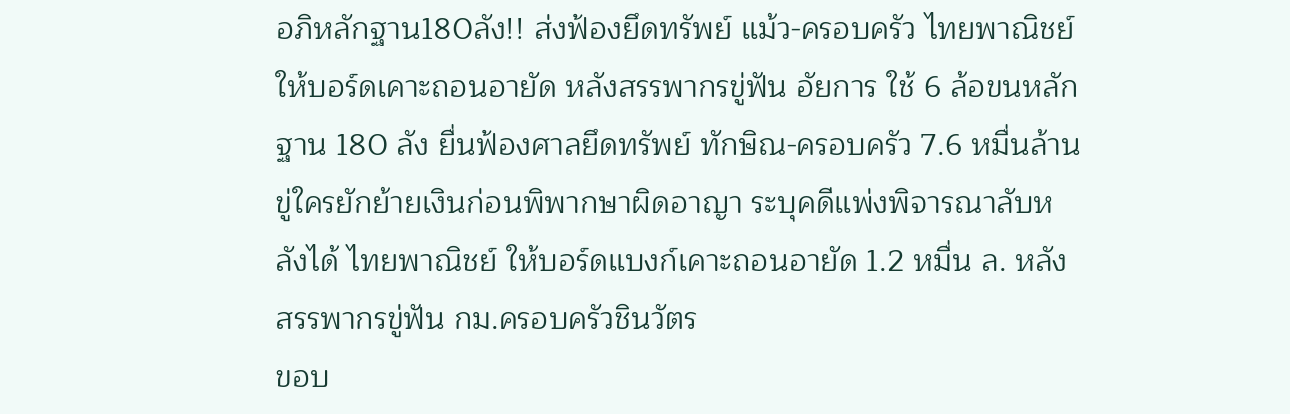อภิหลักฐาน180ลัง!! ส่งฟ้องยึดทรัพย์ แม้ว-ครอบครัว ไทยพาณิชย์ ให้บอร์ดเคาะถอนอายัด หลังสรรพากรขู่ฟัน อัยการ ใช้ 6 ล้อขนหลักฐาน 180 ลัง ยื่นฟ้องศาลยึดทรัพย์ ทักษิณ-ครอบครัว 7.6 หมื่นล้าน ขู่ใครยักย้ายเงินก่อนพิพากษาผิดอาญา ระบุคดีแพ่งพิจารณาลับหลังได้ ไทยพาณิชย์ ให้บอร์ดแบงก์เคาะถอนอายัด 1.2 หมื่น ล. หลังสรรพากรขู่ฟัน กม.ครอบครัวชินวัตร
ขอบ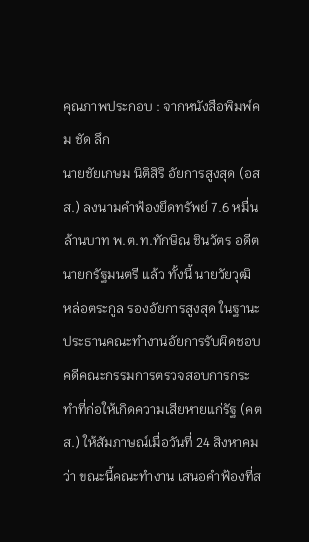คุณภาพประกอบ : จากหนังสือพิมพ์คม ชัด ลึก
นายชัยเกษม นิติสิริ อัยการสูงสุด (อสส.) ลงนามคำฟ้องยึดทรัพย์ 7.6 หมื่นล้านบาท พ.ต.ท.ทักษิณ ชินวัตร อดีตนายกรัฐมนตรี แล้ว ทั้งนี้ นายวัยวุฒิ หล่อตระกูล รองอัยการสูงสุด ในฐานะประธานคณะทำงานอัยการรับผิดชอบคดีคณะกรรมการตรวจสอบการกระทำที่ก่อให้เกิดความเสียหายแก่รัฐ (คตส.) ให้สัมภาษณ์เมื่อวันที่ 24 สิงหาคม ว่า ขณะนี้คณะทำงาน เสนอคำฟ้องที่ส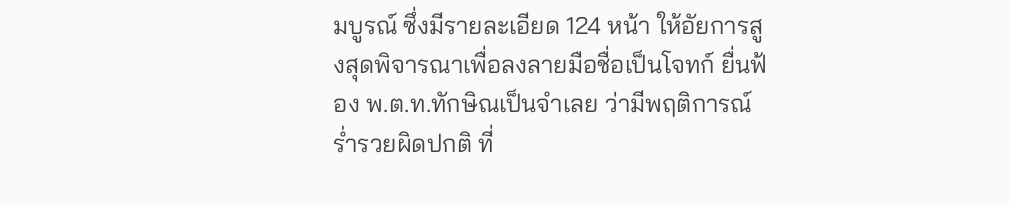มบูรณ์ ซึ่งมีรายละเอียด 124 หน้า ให้อัยการสูงสุดพิจารณาเพื่อลงลายมือชื่อเป็นโจทก์ ยื่นฟ้อง พ.ต.ท.ทักษิณเป็นจำเลย ว่ามีพฤติการณ์ร่ำรวยผิดปกติ ที่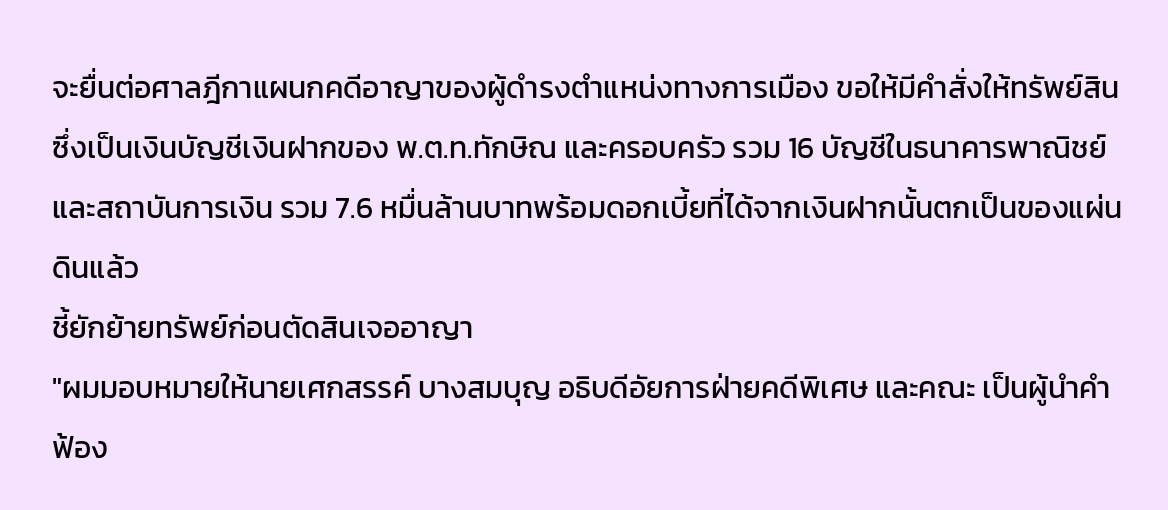จะยื่นต่อศาลฎีกาแผนกคดีอาญาของผู้ดำรงตำแหน่งทางการเมือง ขอให้มีคำสั่งให้ทรัพย์สินซึ่งเป็นเงินบัญชีเงินฝากของ พ.ต.ท.ทักษิณ และครอบครัว รวม 16 บัญชีในธนาคารพาณิชย์ และสถาบันการเงิน รวม 7.6 หมื่นล้านบาทพร้อมดอกเบี้ยที่ได้จากเงินฝากนั้นตกเป็นของแผ่นดินแล้ว
ชี้ยักย้ายทรัพย์ก่อนตัดสินเจออาญา
"ผมมอบหมายให้นายเศกสรรค์ บางสมบุญ อธิบดีอัยการฝ่ายคดีพิเศษ และคณะ เป็นผู้นำคำฟ้อง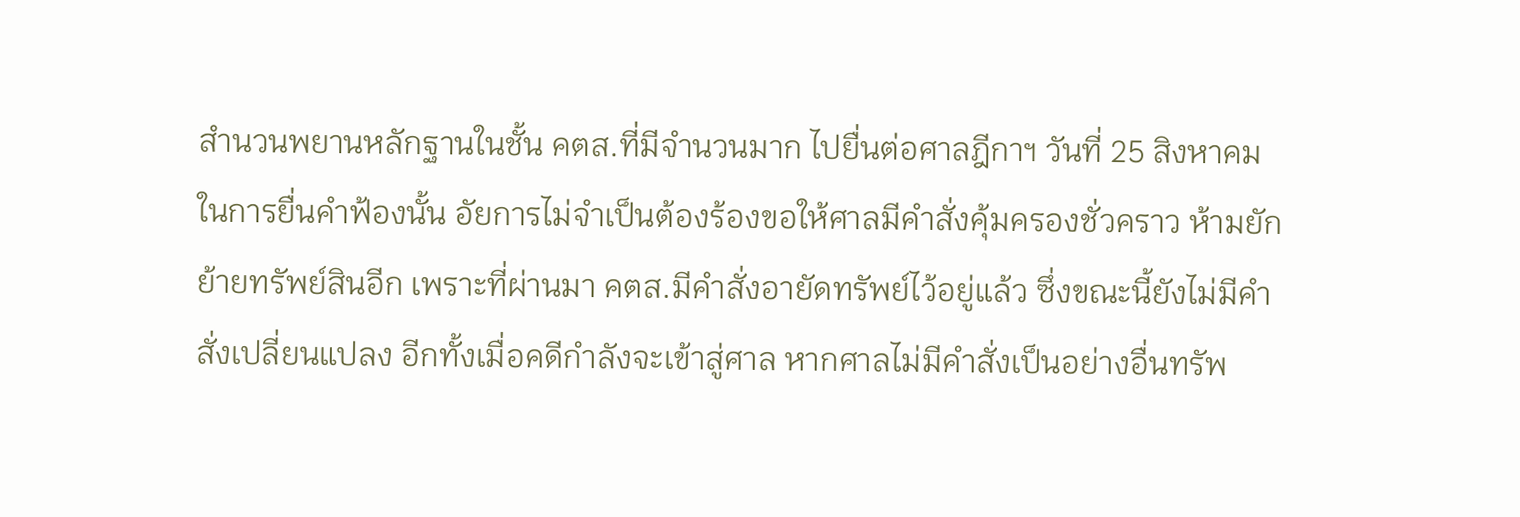สำนวนพยานหลักฐานในชั้น คตส.ที่มีจำนวนมาก ไปยื่นต่อศาลฎีกาฯ วันที่ 25 สิงหาคม ในการยื่นคำฟ้องนั้น อัยการไม่จำเป็นต้องร้องขอให้ศาลมีคำสั่งคุ้มครองชั่วคราว ห้ามยักย้ายทรัพย์สินอีก เพราะที่ผ่านมา คตส.มีคำสั่งอายัดทรัพย์ไว้อยู่แล้ว ซึ่งขณะนี้ยังไม่มีคำสั่งเปลี่ยนแปลง อีกทั้งเมื่อคดีกำลังจะเข้าสู่ศาล หากศาลไม่มีคำสั่งเป็นอย่างอื่นทรัพ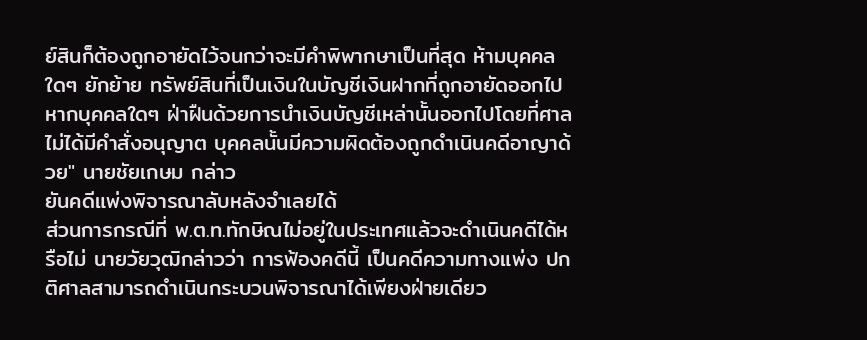ย์สินก็ต้องถูกอายัดไว้จนกว่าจะมีคำพิพากษาเป็นที่สุด ห้ามบุคคลใดๆ ยักย้าย ทรัพย์สินที่เป็นเงินในบัญชีเงินฝากที่ถูกอายัดออกไป หากบุคคลใดๆ ฝ่าฝืนด้วยการนำเงินบัญชีเหล่านั้นออกไปโดยที่ศาลไม่ได้มีคำสั่งอนุญาต บุคคลนั้นมีความผิดต้องถูกดำเนินคดีอาญาด้วย" นายชัยเกษม กล่าว
ยันคดีแพ่งพิจารณาลับหลังจำเลยได้
ส่วนการกรณีที่ พ.ต.ท.ทักษิณไม่อยู่ในประเทศแล้วจะดำเนินคดีได้หรือไม่ นายวัยวุฒิกล่าวว่า การฟ้องคดีนี้ เป็นคดีความทางแพ่ง ปกติศาลสามารถดำเนินกระบวนพิจารณาได้เพียงฝ่ายเดียว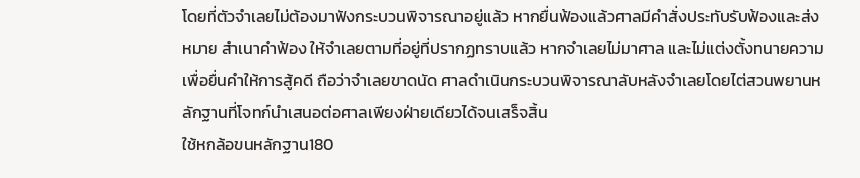โดยที่ตัวจำเลยไม่ต้องมาฟังกระบวนพิจารณาอยู่แล้ว หากยื่นฟ้องแล้วศาลมีคำสั่งประทับรับฟ้องและส่งหมาย สำเนาคำฟ้อง ให้จำเลยตามที่อยู่ที่ปรากฏทราบแล้ว หากจำเลยไม่มาศาล และไม่แต่งตั้งทนายความเพื่อยื่นคำให้การสู้คดี ถือว่าจำเลยขาดนัด ศาลดำเนินกระบวนพิจารณาลับหลังจำเลยโดยไต่สวนพยานหลักฐานที่โจทก์นำเสนอต่อศาลเพียงฝ่ายเดียวได้จนเสร็จสิ้น
ใช้หกล้อขนหลักฐาน180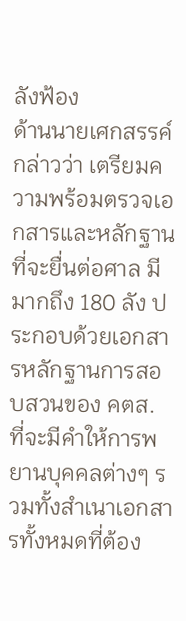ลังฟ้อง
ด้านนายเศกสรรค์กล่าวว่า เตรียมความพร้อมตรวจเอกสารและหลักฐานที่จะยื่นต่อศาล มีมากถึง 180 ลัง ประกอบด้วยเอกสารหลักฐานการสอบสวนของ คตส. ที่จะมีคำให้การพยานบุคคลต่างๆ รวมทั้งสำเนาเอกสารทั้งหมดที่ต้อง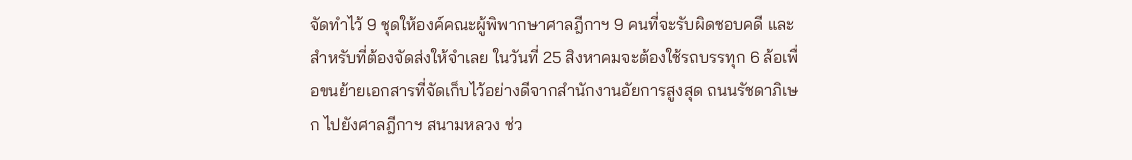จัดทำไว้ 9 ชุดให้องค์คณะผู้พิพากษาศาลฎีกาฯ 9 คนที่จะรับผิดชอบคดี และสำหรับที่ต้องจัดส่งให้จำเลย ในวันที่ 25 สิงหาคมจะต้องใช้รถบรรทุก 6 ล้อเพื่อขนย้ายเอกสารที่จัดเก็บไว้อย่างดีจากสำนักงานอัยการสูงสุด ถนนรัชดาภิเษก ไปยังศาลฎีกาฯ สนามหลวง ช่ว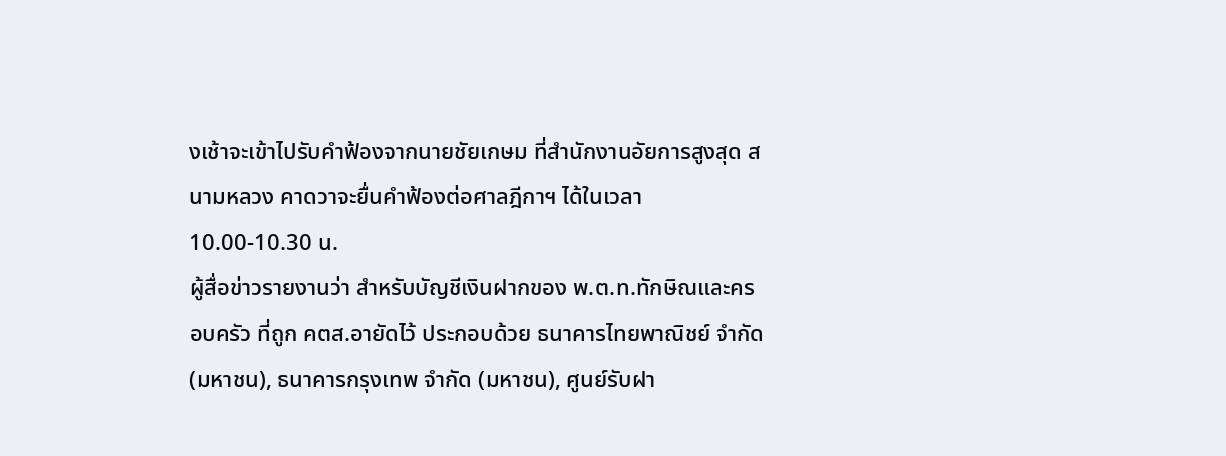งเช้าจะเข้าไปรับคำฟ้องจากนายชัยเกษม ที่สำนักงานอัยการสูงสุด สนามหลวง คาดวาจะยื่นคำฟ้องต่อศาลฎีกาฯ ได้ในเวลา 10.00-10.30 น.
ผู้สื่อข่าวรายงานว่า สำหรับบัญชีเงินฝากของ พ.ต.ท.ทักษิณและครอบครัว ที่ถูก คตส.อายัดไว้ ประกอบด้วย ธนาคารไทยพาณิชย์ จำกัด (มหาชน), ธนาคารกรุงเทพ จำกัด (มหาชน), ศูนย์รับฝา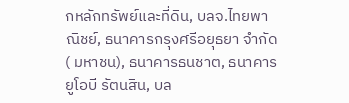กหลักทรัพย์และที่ดิน, บลจ.ไทยพาณิชย์, ธนาคารกรุงศรีอยุธยา จำกัด ( มหาชน), ธนาคารธนชาต, ธนาคารยูโอบี รัตนสิน, บล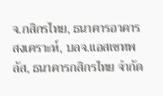จ.กสิกรไทย, ธนาคารอาคารสงเคราะห์, บลจ.แอสเซทพลัส, ธนาคารกสิกรไทย จำกัด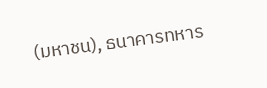(มหาชน), ธนาคารทหาร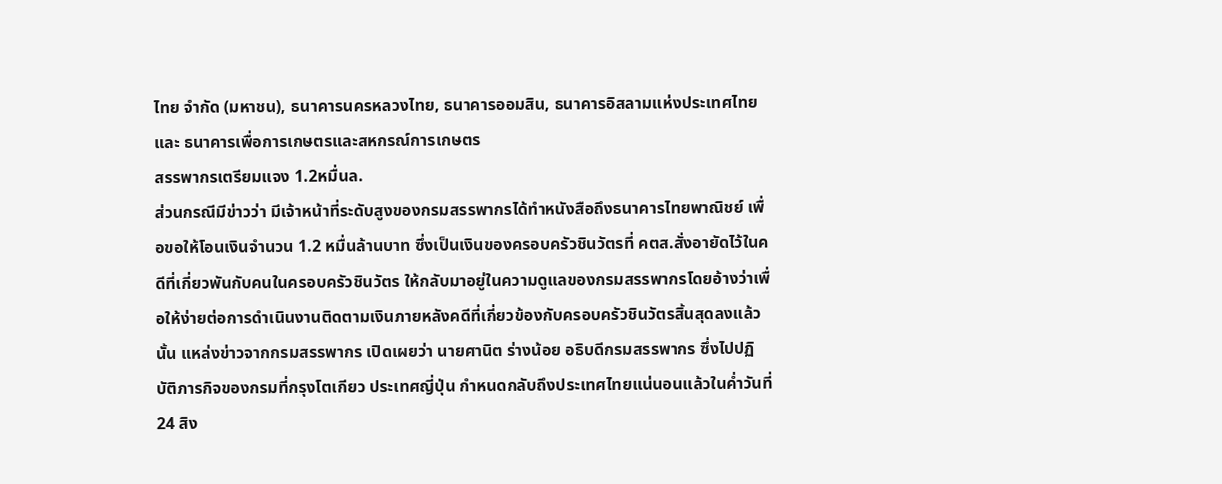ไทย จำกัด (มหาชน), ธนาคารนครหลวงไทย, ธนาคารออมสิน, ธนาคารอิสลามแห่งประเทศไทย และ ธนาคารเพื่อการเกษตรและสหกรณ์การเกษตร
สรรพากรเตรียมแจง 1.2หมื่นล.
ส่วนกรณีมีข่าวว่า มีเจ้าหน้าที่ระดับสูงของกรมสรรพากรได้ทำหนังสือถึงธนาคารไทยพาณิชย์ เพื่อขอให้โอนเงินจำนวน 1.2 หมื่นล้านบาท ซึ่งเป็นเงินของครอบครัวชินวัตรที่ คตส.สั่งอายัดไว้ในคดีที่เกี่ยวพันกับคนในครอบครัวชินวัตร ให้กลับมาอยู่ในความดูแลของกรมสรรพากรโดยอ้างว่าเพื่อให้ง่ายต่อการดำเนินงานติดตามเงินภายหลังคดีที่เกี่ยวข้องกับครอบครัวชินวัตรสิ้นสุดลงแล้วนั้น แหล่งข่าวจากกรมสรรพากร เปิดเผยว่า นายศานิต ร่างน้อย อธิบดีกรมสรรพากร ซึ่งไปปฏิบัติภารกิจของกรมที่กรุงโตเกียว ประเทศญี่ปุ่น กำหนดกลับถึงประเทศไทยแน่นอนแล้วในค่ำวันที่ 24 สิง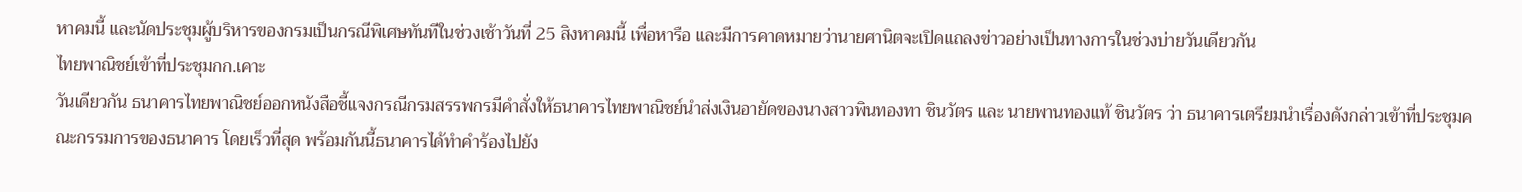หาคมนี้ และนัดประชุมผู้บริหารของกรมเป็นกรณีพิเศษทันทีในช่วงเช้าวันที่ 25 สิงหาคมนี้ เพื่อหารือ และมีการคาดหมายว่านายศานิตจะเปิดแถลงข่าวอย่างเป็นทางการในช่วงบ่ายวันเดียวกัน
ไทยพาณิชย์เข้าที่ประชุมกก.เคาะ
วันเดียวกัน ธนาคารไทยพาณิชย์ออกหนังสือชี้แจงกรณีกรมสรรพกรมีคำสั่งให้ธนาคารไทยพาณิชย์นำส่งเงินอายัดของนางสาวพินทองทา ชินวัตร และ นายพานทองแท้ ชินวัตร ว่า ธนาคารเตรียมนำเรื่องดังกล่าวเข้าที่ประชุมคณะกรรมการของธนาคาร โดยเร็วที่สุด พร้อมกันนี้ธนาคารได้ทำคำร้องไปยัง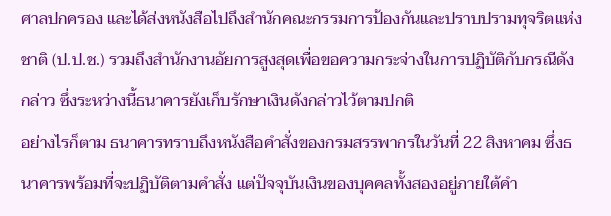ศาลปกครอง และได้ส่งหนังสือไปถึงสำนักคณะกรรมการป้องกันและปราบปรามทุจริตแห่งชาติ (ป.ป.ช.) รวมถึงสำนักงานอัยการสูงสุดเพื่อขอความกระจ่างในการปฏิบัติกับกรณีดังกล่าว ซึ่งระหว่างนี้ธนาคารยังเก็บรักษาเงินดังกล่าวไว้ตามปกติ
อย่างไรก็ตาม ธนาคารทราบถึงหนังสือคำสั่งของกรมสรรพากรในวันที่ 22 สิงหาคม ซึ่งธนาคารพร้อมที่จะปฏิบัติตามคำสั่ง แต่ปัจจุบันเงินของบุคคลทั้งสองอยู่ภายใต้คำ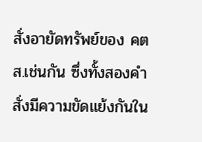สั่งอายัดทรัพย์ของ คตส.เช่นกัน ซึ่งทั้งสองคำสั่งมีความขัดแย้งกันใน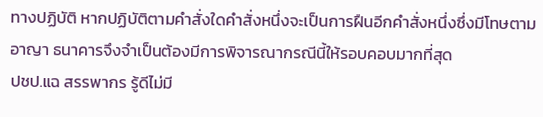ทางปฏิบัติ หากปฏิบัติตามคำสั่งใดคำสั่งหนึ่งจะเป็นการฝืนอีกคำสั่งหนึ่งซึ่งมีโทษตามอาญา ธนาคารจึงจำเป็นต้องมีการพิจารณากรณีนี้ให้รอบคอบมากที่สุด
ปชป.แฉ สรรพากร รู้ดีไม่มี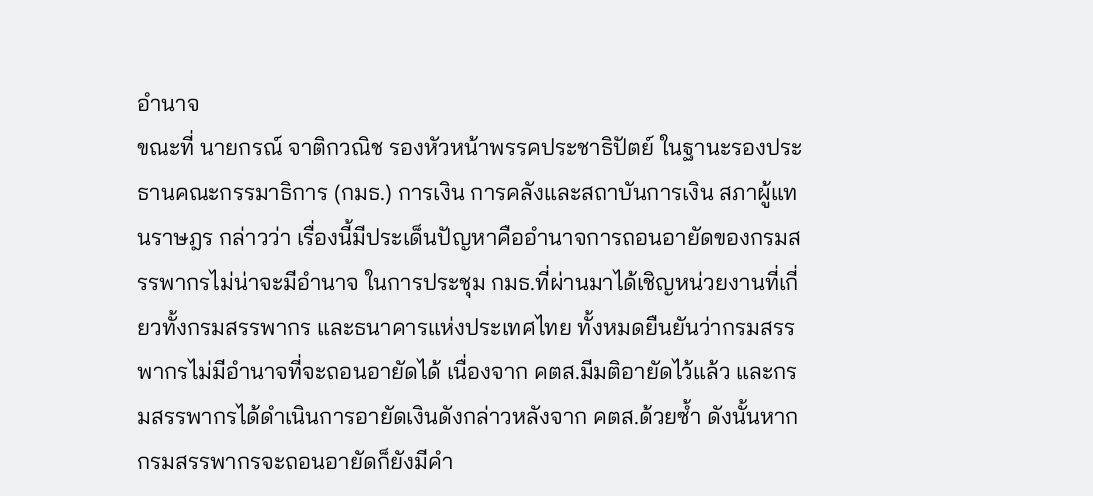อำนาจ
ขณะที่ นายกรณ์ จาติกวณิช รองหัวหน้าพรรคประชาธิปัตย์ ในฐานะรองประธานคณะกรรมาธิการ (กมธ.) การเงิน การคลังและสถาบันการเงิน สภาผู้แทนราษฎร กล่าวว่า เรื่องนี้มีประเด็นปัญหาคืออำนาจการถอนอายัดของกรมสรรพากรไม่น่าจะมีอำนาจ ในการประชุม กมธ.ที่ผ่านมาได้เชิญหน่วยงานที่เกี่ยวทั้งกรมสรรพากร และธนาคารแห่งประเทศไทย ทั้งหมดยืนยันว่ากรมสรรพากรไม่มีอำนาจที่จะถอนอายัดได้ เนื่องจาก คตส.มีมติอายัดไว้แล้ว และกรมสรรพากรได้ดำเนินการอายัดเงินดังกล่าวหลังจาก คตส.ด้วยซ้ำ ดังนั้นหากกรมสรรพากรจะถอนอายัดก็ยังมีคำ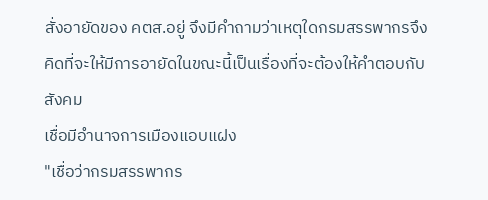สั่งอายัดของ คตส.อยู่ จึงมีคำถามว่าเหตุใดกรมสรรพากรจึงคิดที่จะให้มีการอายัดในขณะนี้เป็นเรื่องที่จะต้องให้คำตอบกับสังคม
เชื่อมีอำนาจการเมืองแอบแฝง
"เชื่อว่ากรมสรรพากร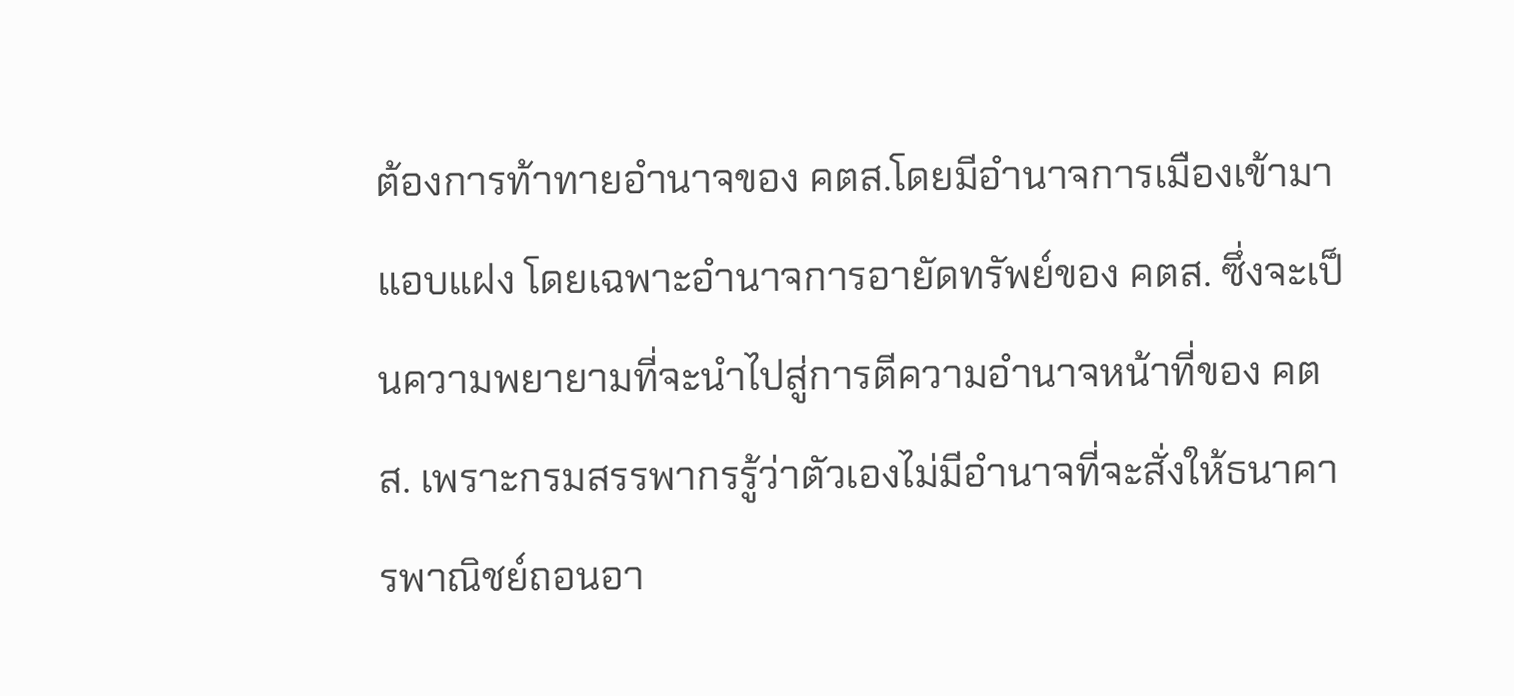ต้องการท้าทายอำนาจของ คตส.โดยมีอำนาจการเมืองเข้ามาแอบแฝง โดยเฉพาะอำนาจการอายัดทรัพย์ของ คตส. ซึ่งจะเป็นความพยายามที่จะนำไปสู่การตีความอำนาจหน้าที่ของ คตส. เพราะกรมสรรพากรรู้ว่าตัวเองไม่มีอำนาจที่จะสั่งให้ธนาคารพาณิชย์ถอนอา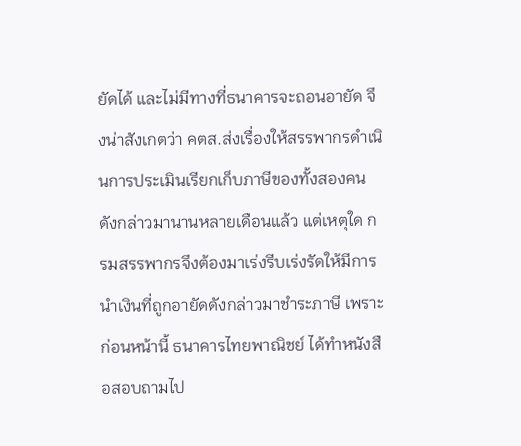ยัดได้ และไม่มีทางที่ธนาคารจะถอนอายัด จึงน่าสังเกตว่า คตส.ส่งเรื่องให้สรรพากรดำเนินการประเมินเรียกเก็บภาษีของทั้งสองคนดังกล่าวมานานหลายเดือนแล้ว แต่เหตุใด กรมสรรพากรจึงต้องมาเร่งรีบเร่งรัดให้มีการนำเงินที่ถูกอายัดดังกล่าวมาชำระภาษี เพราะก่อนหน้านี้ ธนาคารไทยพาณิชย์ ได้ทำหนังสือสอบถามไป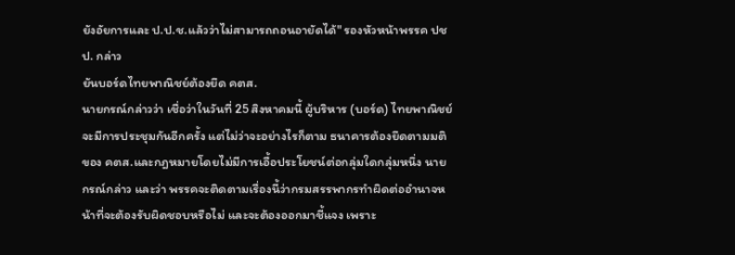ยังอัยการและ ป.ป.ช.แล้วว่าไม่สามารถถอนอายัดได้" รองหัวหน้าพรรค ปชป. กล่าว
ยันบอร์ดไทยพาณิชย์ต้องยึด คตส.
นายกรณ์กล่าวว่า เชื่อว่าในวันที่ 25 สิงหาคมนี้ ผู้บริหาร (บอร์ด) ไทยพาณิชย์จะมีการประชุมกันอีกครั้ง แต่ไม่ว่าจะอย่างไรก็ตาม ธนาคารต้องยึดตามมติของ คตส.และกฎหมายโดยไม่มีการเอื้อประโยชน์ต่อกลุ่มใดกลุ่มหนึ่ง นายกรณ์กล่าว และว่า พรรคจะติดตามเรื่องนี้ว่ากรมสรรพากรทำผิดต่ออำนาจหน้าที่จะต้องรับผิดชอบหรือไม่ และจะต้องออกมาชี้แจง เพราะ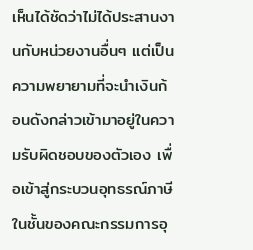เห็นได้ชัดว่าไม่ได้ประสานงานกับหน่วยงานอื่นๆ แต่เป็นความพยายามที่จะนำเงินก้อนดังกล่าวเข้ามาอยู่ในความรับผิดชอบของตัวเอง เพื่อเข้าสู่กระบวนอุทธรณ์ภาษีในชั้นของคณะกรรมการอุ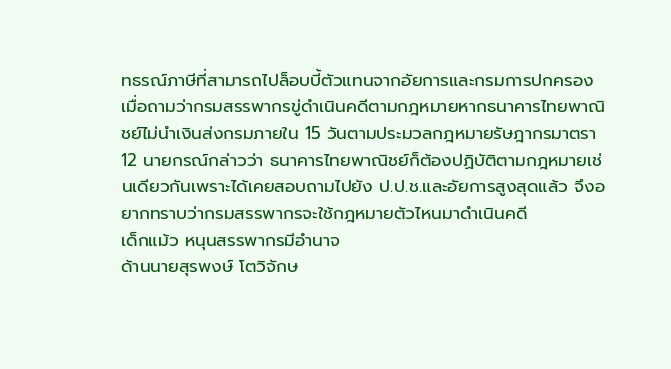ทธรณ์ภาษีที่สามารถไปล็อบบี้ตัวแทนจากอัยการและกรมการปกครอง
เมื่อถามว่ากรมสรรพากรขู่ดำเนินคดีตามกฎหมายหากธนาคารไทยพาณิชย์ไม่นำเงินส่งกรมภายใน 15 วันตามประมวลกฎหมายรัษฎากรมาตรา 12 นายกรณ์กล่าวว่า ธนาคารไทยพาณิชย์ก็ต้องปฏิบัติตามกฎหมายเช่นเดียวกันเพราะได้เคยสอบถามไปยัง ป.ป.ช.และอัยการสูงสุดแล้ว จึงอยากทราบว่ากรมสรรพากรจะใช้กฎหมายตัวไหนมาดำเนินคดี
เด็กแม้ว หนุนสรรพากรมีอำนาจ
ด้านนายสุรพงษ์ โตวิจักษ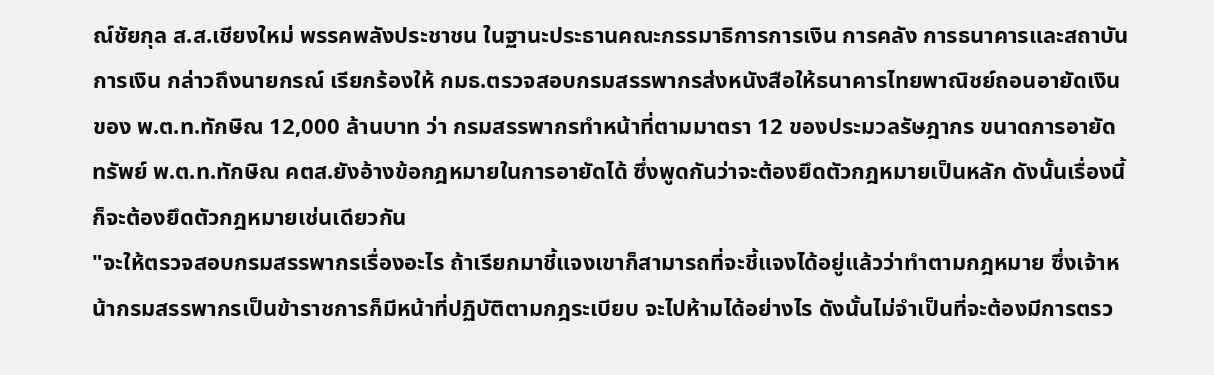ณ์ชัยกุล ส.ส.เชียงใหม่ พรรคพลังประชาชน ในฐานะประธานคณะกรรมาธิการการเงิน การคลัง การธนาคารและสถาบันการเงิน กล่าวถึงนายกรณ์ เรียกร้องให้ กมธ.ตรวจสอบกรมสรรพากรส่งหนังสือให้ธนาคารไทยพาณิชย์ถอนอายัดเงินของ พ.ต.ท.ทักษิณ 12,000 ล้านบาท ว่า กรมสรรพากรทำหน้าที่ตามมาตรา 12 ของประมวลรัษฎากร ขนาดการอายัดทรัพย์ พ.ต.ท.ทักษิณ คตส.ยังอ้างข้อกฎหมายในการอายัดได้ ซึ่งพูดกันว่าจะต้องยึดตัวกฎหมายเป็นหลัก ดังนั้นเรื่องนี้ก็จะต้องยึดตัวกฎหมายเช่นเดียวกัน
"จะให้ตรวจสอบกรมสรรพากรเรื่องอะไร ถ้าเรียกมาชี้แจงเขาก็สามารถที่จะชี้แจงได้อยู่แล้วว่าทำตามกฎหมาย ซึ่งเจ้าหน้ากรมสรรพากรเป็นข้าราชการก็มีหน้าที่ปฏิบัติตามกฎระเบียบ จะไปห้ามได้อย่างไร ดังนั้นไม่จำเป็นที่จะต้องมีการตรว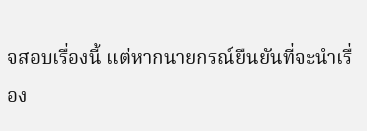จสอบเรื่องนี้ แต่หากนายกรณ์ยืนยันที่จะนำเรื่อง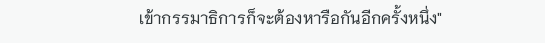เข้ากรรมาธิการก็จะต้องหารือกันอีกครั้งหนึ่ง"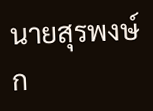นายสุรพงษ์ก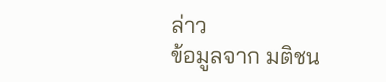ล่าว
ข้อมูลจาก มติชน